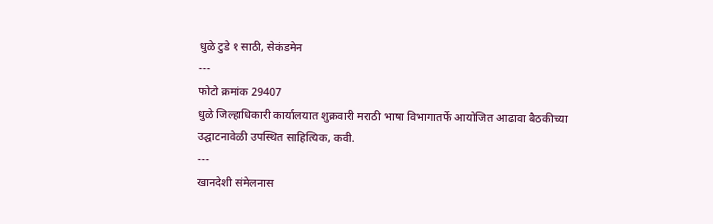धुळे टुडे १ साठी, सेकंडमेन
---
फोटो क्रमांक 29407
धुळे जिल्हाधिकारी कार्यालयात शुक्रवारी मराठी भाषा विभागातर्फे आयोजित आढावा बैठकीच्या उद्घाटनावेळी उपस्थित साहित्यिक, कवी.
---
खानदेशी संमेलनास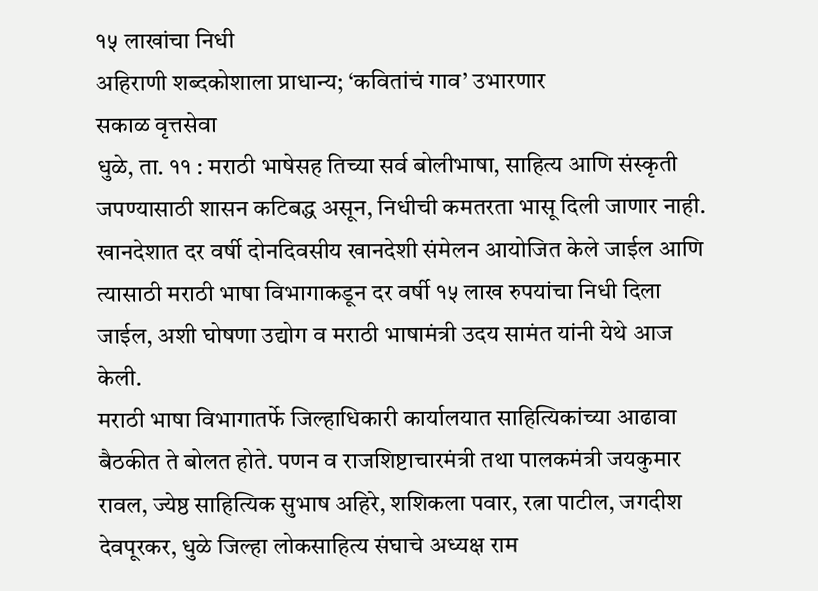१५ लाखांचा निधी
अहिराणी शब्दकोशाला प्राधान्य; ‘कवितांचं गाव’ उभारणार
सकाळ वृत्तसेवा
धुळे, ता. ११ : मराठी भाषेसह तिच्या सर्व बोलीभाषा, साहित्य आणि संस्कृती जपण्यासाठी शासन कटिबद्ध असून, निधीची कमतरता भासू दिली जाणार नाही. खानदेशात दर वर्षी दोनदिवसीय खानदेशी संमेलन आयोजित केले जाईल आणि त्यासाठी मराठी भाषा विभागाकडून दर वर्षी १५ लाख रुपयांचा निधी दिला जाईल, अशी घोषणा उद्योग व मराठी भाषामंत्री उदय सामंत यांनी येथे आज केली.
मराठी भाषा विभागातर्फे जिल्हाधिकारी कार्यालयात साहित्यिकांच्या आढावा बैठकीत ते बोलत होते. पणन व राजशिष्टाचारमंत्री तथा पालकमंत्री जयकुमार रावल, ज्येष्ठ साहित्यिक सुभाष अहिरे, शशिकला पवार, रत्ना पाटील, जगदीश देवपूरकर, धुळे जिल्हा लोकसाहित्य संघाचे अध्यक्ष राम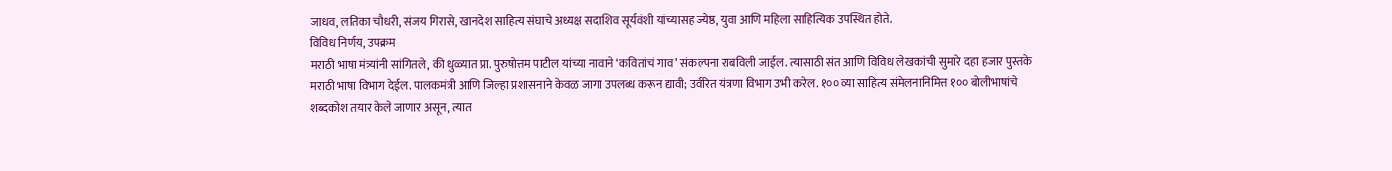जाधव, लतिका चौधरी, संजय गिरासे, खानदेश साहित्य संघाचे अध्यक्ष सदाशिव सूर्यवंशी यांच्यासह ज्येष्ठ, युवा आणि महिला साहित्यिक उपस्थित होते.
विविध निर्णय, उपक्रम
मराठी भाषा मंत्र्यांनी सांगितले, की धुळ्यात प्रा. पुरुषोत्तम पाटील यांच्या नावाने ‘कवितांचं गाव’ संकल्पना राबविली जाईल. त्यासाठी संत आणि विविध लेखकांची सुमारे दहा हजार पुस्तके मराठी भाषा विभाग देईल. पालकमंत्री आणि जिल्हा प्रशासनाने केवळ जागा उपलब्ध करून द्यावी; उर्वरित यंत्रणा विभाग उभी करेल. १०० व्या साहित्य संमेलनानिमित्त १०० बोलीभाषांचे शब्दकोश तयार केले जाणार असून, त्यात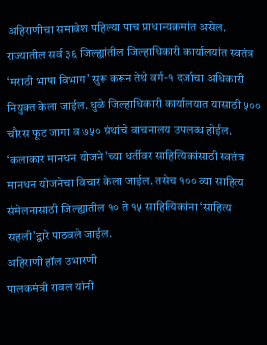अहिराणीचा समावेश पहिल्या पाच प्राधान्यक्रमांत असेल. राज्यातील सर्व ३६ जिल्ह्यांतील जिल्हाधिकारी कार्यालयांत स्वतंत्र ‘मराठी भाषा विभाग’ सुरू करून तेथे वर्ग-१ दर्जाचा अधिकारी नियुक्त केला जाईल. धुळे जिल्हाधिकारी कार्यालयात यासाठी ५०० चौरस फूट जागा व ७५० ग्रंथांचे वाचनालय उपलब्ध होईल. ‘कलाकार मानधन योजने’च्या धर्तीवर साहित्यिकांसाठी स्वतंत्र मानधन योजनेचा विचार केला जाईल. तसेच १०० व्या साहित्य संमेलनासाठी जिल्ह्यातील १० ते १५ साहित्यिकांना ‘साहित्य सहली’द्वारे पाठवले जाईल.
अहिराणी हॉल उभारणी
पालकमंत्री रावल यांनी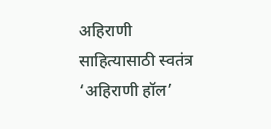अहिराणी साहित्यासाठी स्वतंत्र ‘अहिराणी हॉल’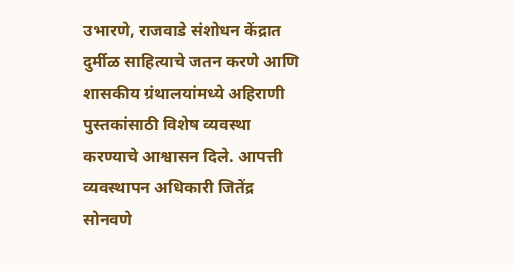उभारणे, राजवाडे संशोधन केंद्रात दुर्मीळ साहित्याचे जतन करणे आणि शासकीय ग्रंथालयांमध्ये अहिराणी पुस्तकांसाठी विशेष व्यवस्था करण्याचे आश्वासन दिले. आपत्ती व्यवस्थापन अधिकारी जितेंद्र सोनवणे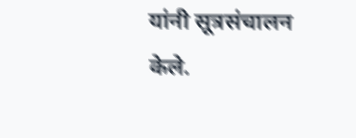यांनी सूत्रसंचालन केले.